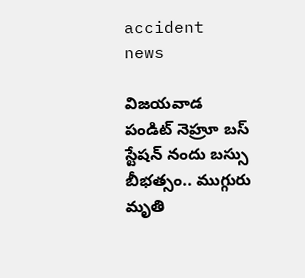accident news

విజయవాడ పండిట్ నెహ్రూ బస్ స్టేషన్ నందు బస్సు బీభత్సం.. ముగ్గురు మృతి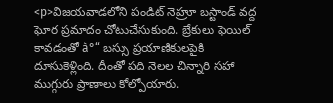<p>విజయవాడలోని పండిట్ నెహ్రూ బస్టాండ్ వద్ద ఘోర ప్రమాదం చోటుచేసుకుంది. బ్రేకులు ఫెయిల్ కావడంతో à°“ బస్సు ప్రయాణికులపైకి దూసుకెళ్లింది. దీంతో పది నెలల చిన్నారి సహా ముగ్గురు ప్రాణాలు కోల్పోయారు.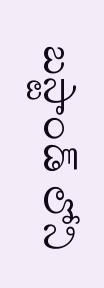బస్టాండ్ లోని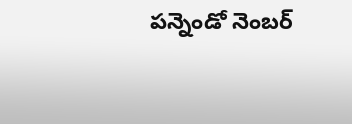పన్నెండో నెంబర్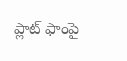ప్లాట్ ఫాంపై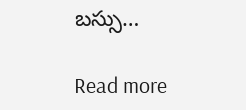బస్సు…

Read more